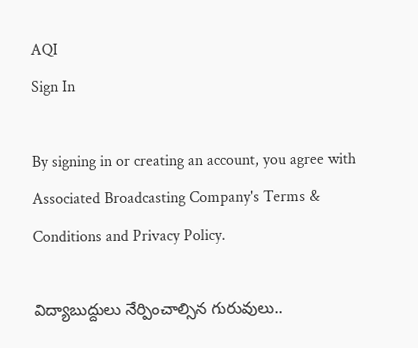AQI
Sign In

By signing in or creating an account, you agree with Associated Broadcasting Company's Terms & Conditions and Privacy Policy.

విద్యాబుద్దులు నేర్పించాల్సిన గురువులు..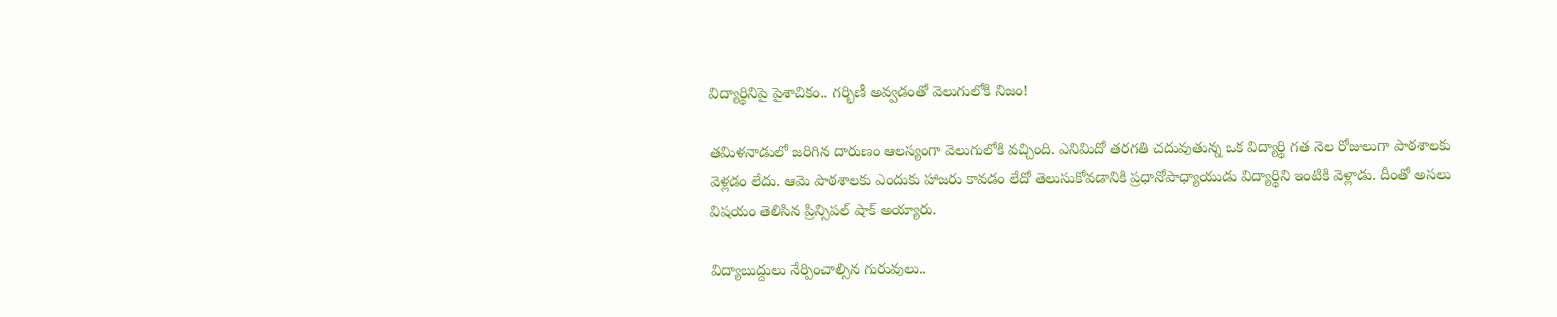విద్యార్థినిపై పైశాచికం.. గర్భిణీ అవ్వడంతో వెలుగులోకి నిజం!

తమిళనాడులో జరిగిన దారుణం ఆలస్యంగా వెలుగులోకి వచ్చింది. ఎనిమిదో తరగతి చదువుతున్న ఒక విద్యార్థి గత నెల రోజులుగా పాఠశాలకు వెళ్లడం లేదు. ఆమె పాఠశాలకు ఎందుకు హాజరు కావడం లేదో తెలుసుకోవడానికి ప్రధానోపాధ్యాయుడు విద్యార్థిని ఇంటికి వెళ్లాడు. దీంతో అసలు విషయం తెలిసిన ప్రిన్సిపల్ షాక్ అయ్యారు.

విద్యాబుద్దులు నేర్పించాల్సిన గురువులు..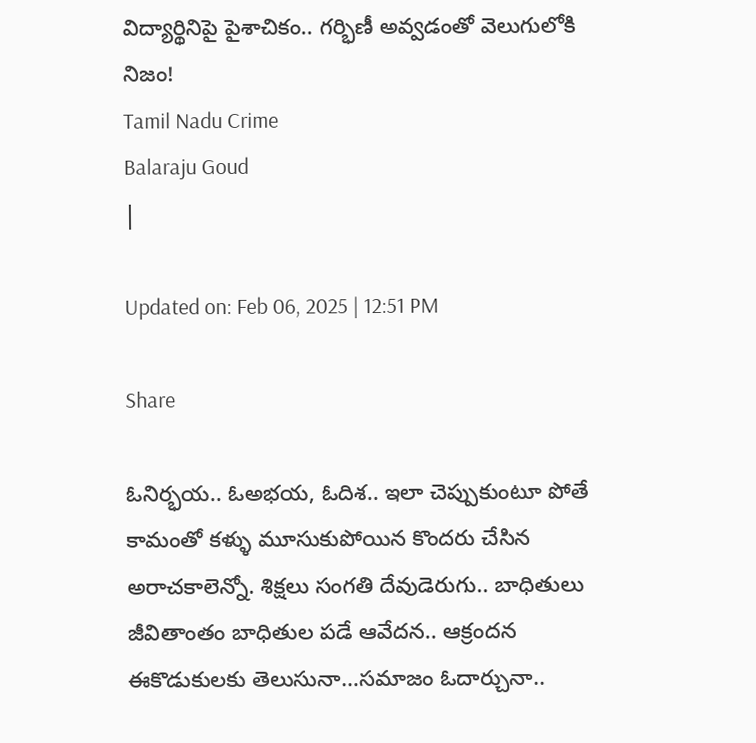విద్యార్థినిపై పైశాచికం.. గర్భిణీ అవ్వడంతో వెలుగులోకి నిజం!
Tamil Nadu Crime
Balaraju Goud
|

Updated on: Feb 06, 2025 | 12:51 PM

Share

ఓనిర్భయ.. ఓఅభయ, ఓదిశ.. ఇలా చెప్పుకుంటూ పోతే కామంతో కళ్ళు మూసుకుపోయిన కొందరు చేసిన అరాచకాలెన్నో. శిక్షలు సంగతి దేవుడెరుగు.. బాధితులు జీవితాంతం బాధితుల పడే ఆవేదన.. ఆక్రందన ఈకొడుకులకు తెలుసునా…సమాజం ఓదార్చునా..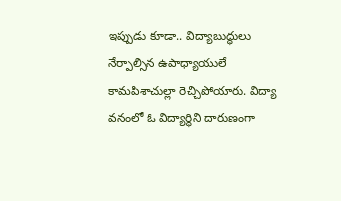ఇప్పుడు కూడా.. విద్యాబుద్ధులు నేర్పాల్సిన ఉపాధ్యాయులే కామపిశాచుల్లా రెచ్చిపోయారు. విద్యా వనంలో ఓ విద్యార్థిని దారుణంగా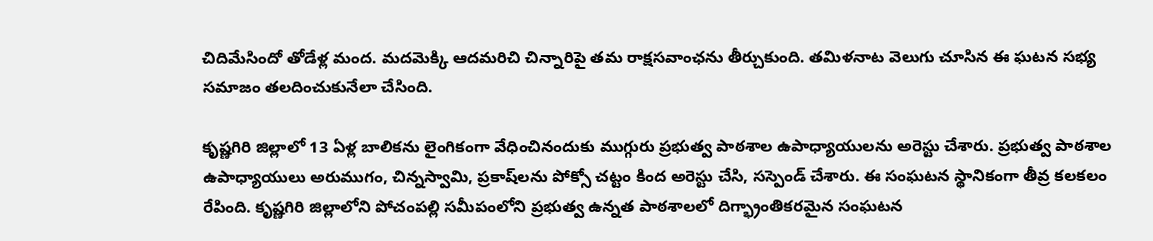చిదిమేసిందో తోడేళ్ల మంద. మదమెక్కి ఆదమరిచి చిన్నారిపై తమ రాక్షసవాంఛను తీర్చుకుంది. తమిళనాట వెలుగు చూసిన ఈ ఘటన సభ్య సమాజం తలదించుకునేలా చేసింది.

కృష్ణగిరి జిల్లాలో 13 ఏళ్ల బాలికను లైంగికంగా వేధించినందుకు ముగ్గురు ప్రభుత్వ పాఠశాల ఉపాధ్యాయులను అరెస్టు చేశారు. ప్రభుత్వ పాఠశాల ఉపాధ్యాయులు అరుముగం, చిన్నస్వామి, ప్రకాష్‌లను పోక్సో చట్టం కింద అరెస్టు చేసి, సస్పెండ్ చేశారు. ఈ సంఘటన స్థానికంగా తీవ్ర కలకలం రేపింది. కృష్ణగిరి జిల్లాలోని పోచంపల్లి సమీపంలోని ప్రభుత్వ ఉన్నత పాఠశాలలో దిగ్భ్రాంతికరమైన సంఘటన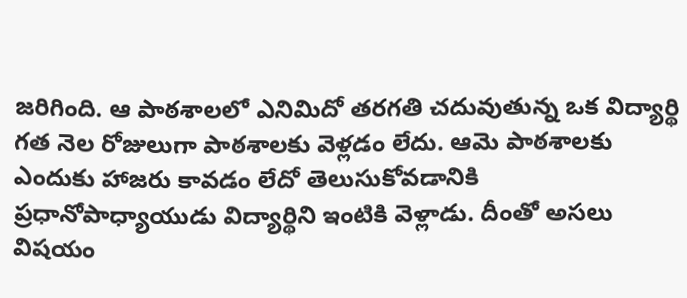జరిగింది. ఆ పాఠశాలలో ఎనిమిదో తరగతి చదువుతున్న ఒక విద్యార్థి గత నెల రోజులుగా పాఠశాలకు వెళ్లడం లేదు. ఆమె పాఠశాలకు ఎందుకు హాజరు కావడం లేదో తెలుసుకోవడానికి ప్రధానోపాధ్యాయుడు విద్యార్థిని ఇంటికి వెళ్లాడు. దీంతో అసలు విషయం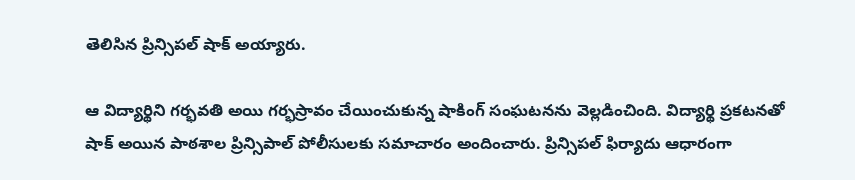తెలిసిన ప్రిన్సిపల్ షాక్ అయ్యారు.

ఆ విద్యార్థిని గర్భవతి అయి గర్భస్రావం చేయించుకున్న షాకింగ్ సంఘటనను వెల్లడించింది. విద్యార్థి ప్రకటనతో షాక్ అయిన పాఠశాల ప్రిన్సిపాల్ పోలీసులకు సమాచారం అందించారు. ప్రిన్సిపల్ ఫిర్యాదు ఆధారంగా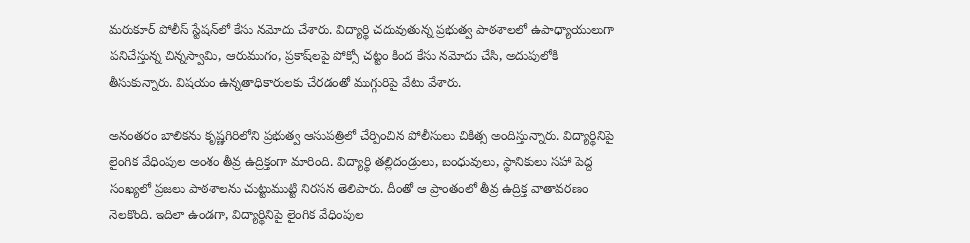మరుకూర్ పోలీస్ స్టేషన్‌లో కేసు నమోదు చేశారు. విద్యార్థి చదువుతున్న ప్రభుత్వ పాఠశాలలో ఉపాధ్యాయులుగా పనిచేస్తున్న చిన్నస్వామి, ఆరుముగం, ప్రకాష్‌లపై పోక్సో చట్టం కింద కేసు నమోదు చేసి, అదుపులోకి తీసుకున్నారు. విషయం ఉన్నతాధికారులకు చేరడంతో ముగ్గురిపై వేటు వేశారు.

అనంతరం బాలికను కృష్ణగిరిలోని ప్రభుత్వ ఆసుపత్రిలో చేర్పించిన పోలీసులు చికిత్స అందిస్తున్నారు. విద్యార్థినిపై లైంగిక వేధింపుల అంశం తీవ్ర ఉద్రిక్తంగా మారింది. విద్యార్థి తల్లిదండ్రులు, బంధువులు, స్థానికులు సహా పెద్ద సంఖ్యలో ప్రజలు పాఠశాలను చుట్టుముట్టి నిరసన తెలిపారు. దీంతో ఆ ప్రాంతంలో తీవ్ర ఉద్రిక్త వాతావరణం నెలకొంది. ఇదిలా ఉండగా, విద్యార్థినిపై లైంగిక వేధింపుల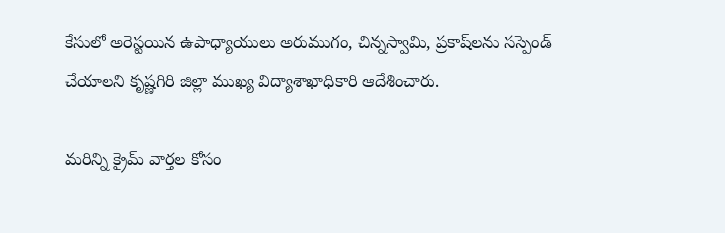కేసులో అరెస్టయిన ఉపాధ్యాయులు అరుముగం, చిన్నస్వామి, ప్రకాష్‌లను సస్పెండ్ చేయాలని కృష్ణగిరి జిల్లా ముఖ్య విద్యాశాఖాధికారి ఆదేశించారు.

మరిన్ని క్రైమ్ వార్తల కోసం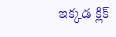ఇక్కడ క్లిక్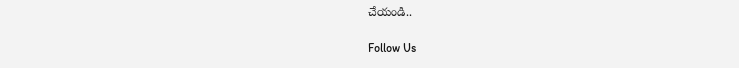చేయండి..

Follow Us